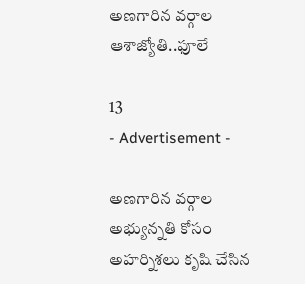అణగారిన వర్గాల ఆశాజ్యోతి..ఫూలే

13
- Advertisement -

అణగారిన వర్గాల అభ్యున్నతి కోసం అహర్నిశలు కృషి చేసిన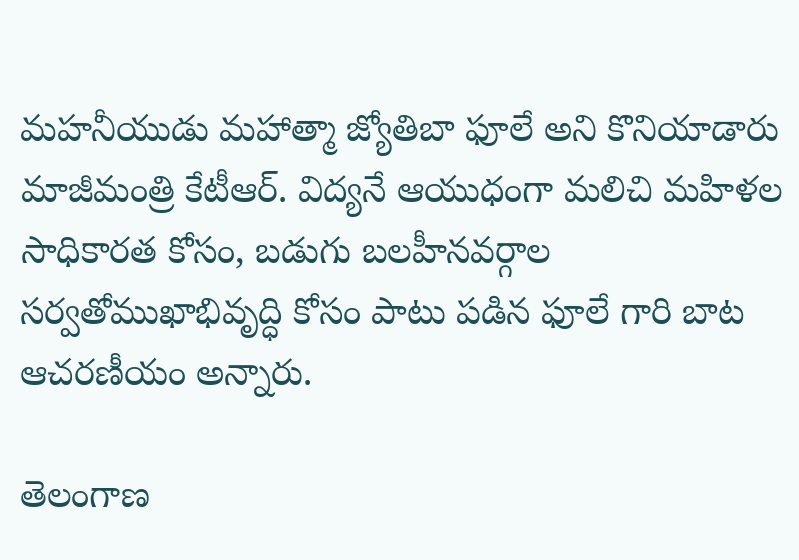మహనీయుడు మహాత్మా జ్యోతిబా ఫూలే అని కొనియాడారు మాజీమంత్రి కేటీఆర్. విద్యనే ఆయుధంగా మలిచి మహిళల సాధికారత కోసం, బడుగు బలహీనవర్గాల సర్వతోముఖాభివృద్ధి కోసం పాటు పడిన ఫూలే గారి బాట ఆచరణీయం అన్నారు.

తెలంగాణ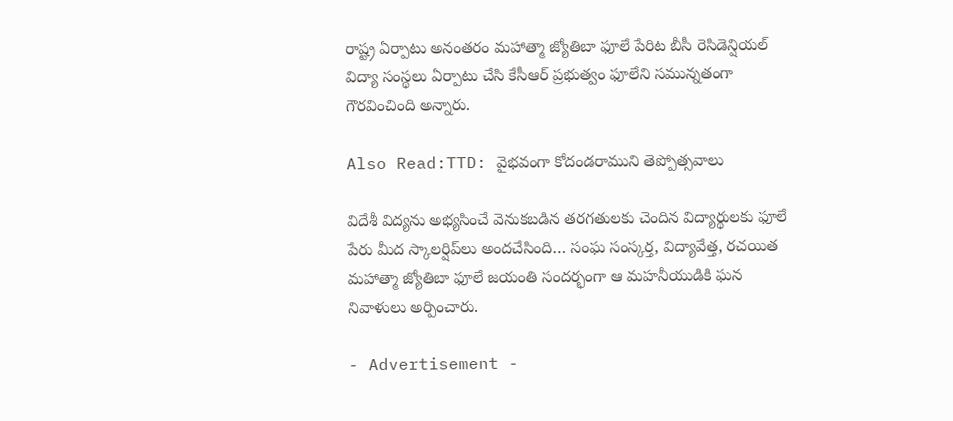రాష్ట్ర ఏర్పాటు అనంతరం మహాత్మా జ్యోతిబా ఫూలే పేరిట బీసీ రెసిడెన్షియల్ విద్యా సంస్థలు ఏర్పాటు చేసి కేసీఆర్ ప్రభుత్వం ఫూలేని సమున్నతంగా గౌరవించింది అన్నారు.

Also Read:TTD: వైభవంగా కోదండరాముని తెప్పోత్సవాలు

విదేశీ విద్యను అభ్యసించే వెనుకబడిన తరగతులకు చెందిన విద్యార్థులకు ఫూలే పేరు మీద స్కాలర్షిప్‌లు అందచేసింది… సంఘ సంస్కర్త, విద్యావేత్త, రచయిత మహాత్మా జ్యోతిబా ఫూలే జయంతి సందర్భంగా ఆ మహనీయుడికి ఘన నివాళులు అర్పించారు.

- Advertisement -